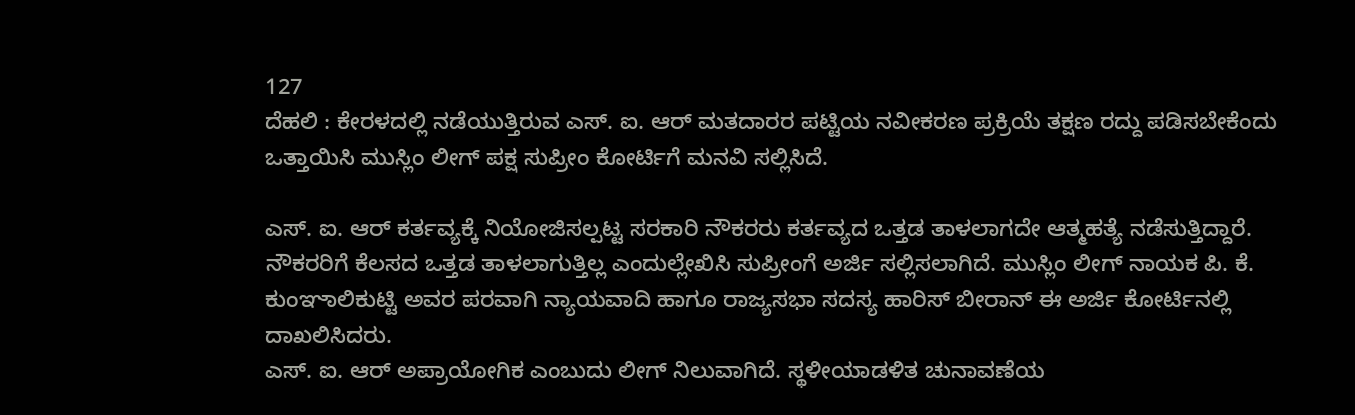127
ದೆಹಲಿ : ಕೇರಳದಲ್ಲಿ ನಡೆಯುತ್ತಿರುವ ಎಸ್. ಐ. ಆರ್ ಮತದಾರರ ಪಟ್ಟಿಯ ನವೀಕರಣ ಪ್ರಕ್ರಿಯೆ ತಕ್ಷಣ ರದ್ದು ಪಡಿಸಬೇಕೆಂದು ಒತ್ತಾಯಿಸಿ ಮುಸ್ಲಿಂ ಲೀಗ್ ಪಕ್ಷ ಸುಪ್ರೀಂ ಕೋರ್ಟಿಗೆ ಮನವಿ ಸಲ್ಲಿಸಿದೆ.

ಎಸ್. ಐ. ಆರ್ ಕರ್ತವ್ಯಕ್ಕೆ ನಿಯೋಜಿಸಲ್ಪಟ್ಟ ಸರಕಾರಿ ನೌಕರರು ಕರ್ತವ್ಯದ ಒತ್ತಡ ತಾಳಲಾಗದೇ ಆತ್ಮಹತ್ಯೆ ನಡೆಸುತ್ತಿದ್ದಾರೆ. ನೌಕರರಿಗೆ ಕೆಲಸದ ಒತ್ತಡ ತಾಳಲಾಗುತ್ತಿಲ್ಲ ಎಂದುಲ್ಲೇಖಿಸಿ ಸುಪ್ರೀಂಗೆ ಅರ್ಜಿ ಸಲ್ಲಿಸಲಾಗಿದೆ. ಮುಸ್ಲಿಂ ಲೀಗ್ ನಾಯಕ ಪಿ. ಕೆ. ಕುಂಞಾಲಿಕುಟ್ಟಿ ಅವರ ಪರವಾಗಿ ನ್ಯಾಯವಾದಿ ಹಾಗೂ ರಾಜ್ಯಸಭಾ ಸದಸ್ಯ ಹಾರಿಸ್ ಬೀರಾನ್ ಈ ಅರ್ಜಿ ಕೋರ್ಟಿನಲ್ಲಿ ದಾಖಲಿಸಿದರು.
ಎಸ್. ಐ. ಆರ್ ಅಪ್ರಾಯೋಗಿಕ ಎಂಬುದು ಲೀಗ್ ನಿಲುವಾಗಿದೆ. ಸ್ಥಳೀಯಾಡಳಿತ ಚುನಾವಣೆಯ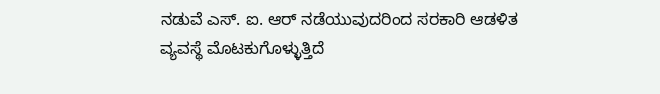ನಡುವೆ ಎಸ್. ಐ. ಆರ್ ನಡೆಯುವುದರಿಂದ ಸರಕಾರಿ ಆಡಳಿತ ವ್ಯವಸ್ಥೆ ಮೊಟಕುಗೊಳ್ಳುತ್ತಿದೆ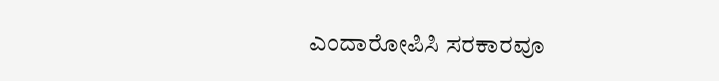ಎಂದಾರೋಪಿಸಿ ಸರಕಾರವೂ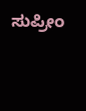ಸುಪ್ರೀಂ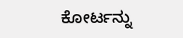ಕೋರ್ಟನ್ನು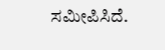ಸಮೀಪಿಸಿದೆ.